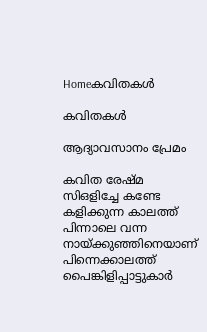Homeകവിതകൾ

കവിതകൾ

ആദ്യാവസാനം പ്രേമം

കവിത രേഷ്മ സിഒളിച്ചേ കണ്ടേ കളിക്കുന്ന കാലത്ത് പിന്നാലെ വന്ന നായ്ക്കുഞ്ഞിനെയാണ് പിന്നെക്കാലത്ത് പൈങ്കിളിപ്പാട്ടുകാർ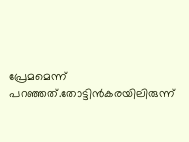പ്രേമമെന്ന് പറഞ്ഞത്.തോട്ടിൻകരയിലിരുന്ന്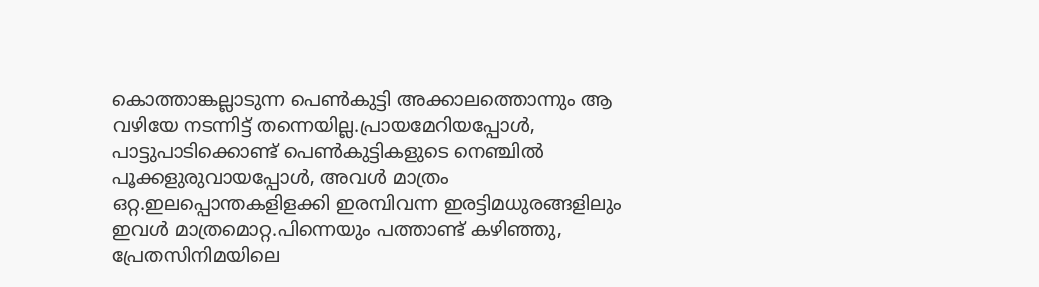കൊത്താങ്കല്ലാടുന്ന പെൺകുട്ടി അക്കാലത്തൊന്നും ആ വഴിയേ നടന്നിട്ട് തന്നെയില്ല.പ്രായമേറിയപ്പോൾ, പാട്ടുപാടിക്കൊണ്ട് പെൺകുട്ടികളുടെ നെഞ്ചിൽ പൂക്കളുരുവായപ്പോൾ, അവൾ മാത്രം ഒറ്റ.ഇലപ്പൊന്തകളിളക്കി ഇരമ്പിവന്ന ഇരട്ടിമധുരങ്ങളിലും ഇവൾ മാത്രമൊറ്റ.പിന്നെയും പത്താണ്ട് കഴിഞ്ഞു, പ്രേതസിനിമയിലെ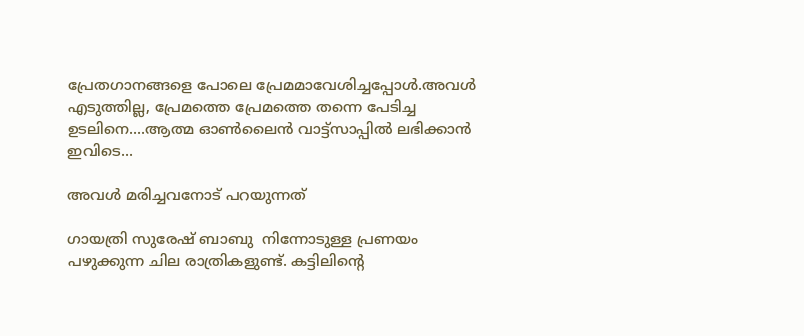പ്രേതഗാനങ്ങളെ പോലെ പ്രേമമാവേശിച്ചപ്പോൾ.അവൾ എടുത്തില്ല, പ്രേമത്തെ പ്രേമത്തെ തന്നെ പേടിച്ച ഉടലിനെ....ആത്മ ഓൺലൈൻ വാട്ട്സാപ്പിൽ ലഭിക്കാൻ ഇവിടെ...

അവൾ മരിച്ചവനോട് പറയുന്നത്

ഗായത്രി സുരേഷ് ബാബു  നിന്നോടുള്ള പ്രണയം പഴുക്കുന്ന ചില രാത്രികളുണ്ട്. കട്ടിലിന്റെ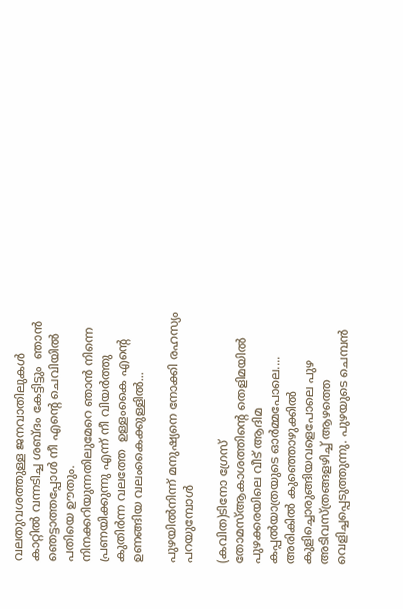വലതുവശത്തുള്ള ജനവാതിലുകൾ കാറ്റിൽ വന്നടിച്ച ശബ്ദം കേട്ടിട്ടും  ഞാൻ ഞെട്ടാത്തപ്പോൾ നീ എന്റെ ചെവിയിൽ പതിയെ ഊതും. നിനക്കറിയുന്നതിലുമേറെ ഞാൻ നിന്നെ പ്രണയിക്കുന്നു എന്ന് നീ വിയർത്തു കുതിർന്ന വലത്തേ  ഉള്ളംകൈ എന്റെ ഉണങ്ങിയ വലംകൈക്കുള്ളിൽ...

പുഴയില്‍നിന്ന് മനുഷ്യനെ നോക്കി രഹസ്യം പറയുമ്പോള്‍

(കവിത)ടിനോ ഗ്രേസ് തോമസ്‌ആകാശത്തിന്‍റെ തെളിമയില്‍ പുഴക്കരയിലെ വീട് ആദിമ കപ്പല്‍യാത്രയുടെ ഓര്‍മ്മപോലെ.... അരികില്‍ കുഞ്ഞൊഴുക്കില്‍ കുളിച്ചൊരുങ്ങിയവളെപോലെ പുഴ അടിവസ്ത്രങ്ങളഴിച്ച് ആഴത്തെ വെളിച്ചപ്പെടുത്തുന്നു. പുഴയുടെ ചെമ്പന്‍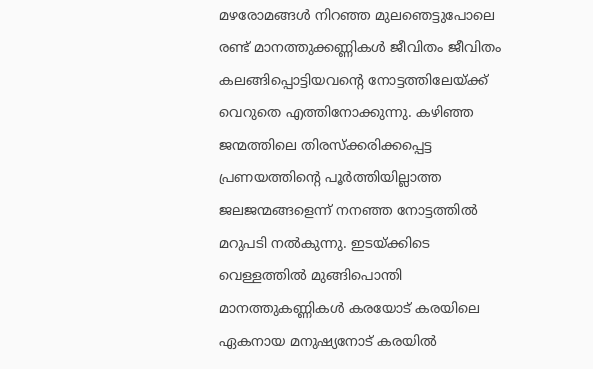മഴരോമങ്ങള്‍ നിറഞ്ഞ മുലഞെട്ടുപോലെ രണ്ട് മാനത്തുക്കണ്ണികള്‍ ജീവിതം ജീവിതം കലങ്ങിപ്പൊട്ടിയവന്‍റെ നോട്ടത്തിലേയ്ക്ക് വെറുതെ എത്തിനോക്കുന്നു. കഴിഞ്ഞ ജന്മത്തിലെ തിരസ്ക്കരിക്കപ്പെട്ട പ്രണയത്തിന്‍റെ പൂര്‍ത്തിയില്ലാത്ത ജലജന്മങ്ങളെന്ന് നനഞ്ഞ നോട്ടത്തില്‍ മറുപടി നല്‍കുന്നു. ഇടയ്ക്കിടെ വെള്ളത്തില്‍ മുങ്ങിപൊന്തി മാനത്തുകണ്ണികള്‍ കരയോട് കരയിലെ ഏകനായ മനുഷ്യനോട് കരയില്‍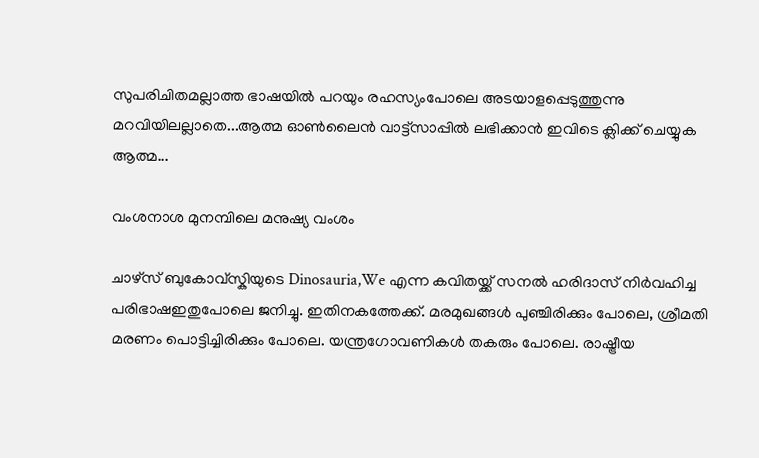സുപരിചിതമല്ലാത്ത ഭാഷയില്‍ പറയും രഹസ്യംപോലെ അടയാളപ്പെടുത്തുന്നു മറവിയിലല്ലാതെ...ആത്മ ഓൺലൈൻ വാട്ട്സാപ്പിൽ ലഭിക്കാൻ ഇവിടെ ക്ലിക്ക് ചെയ്യുക ആത്മ...

വംശനാശ മുനമ്പിലെ മനുഷ്യ വംശം

ചാഴ്സ് ബുകോവ്സ്കിയുടെ Dinosauria,We എന്ന കവിതയ്ക്ക് സനൽ ഹരിദാസ് നിർവഹിച്ച പരിഭാഷഇതുപോലെ ജനിച്ചു. ഇതിനകത്തേക്ക്. മരമുഖങ്ങൾ പുഞ്ചിരിക്കും പോലെ, ശ്രീമതി മരണം പൊട്ടിച്ചിരിക്കും പോലെ. യന്ത്രഗോവണികൾ തകരും പോലെ. രാഷ്ട്രീയ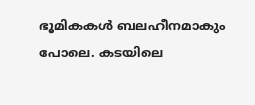ഭൂമികകൾ ബലഹീനമാകും പോലെ. കടയിലെ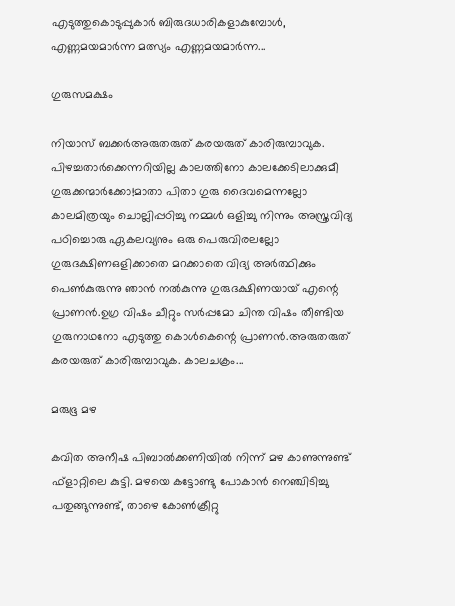എടുത്തുകൊടുപ്പുകാർ ബിരുദധാരികളാകുമ്പോൾ, എണ്ണമയമാർന്ന മത്സ്യം എണ്ണമയമാർന്ന...

ഗുരുസമക്ഷം

നിയാസ് ബക്കർഅരുതരുത് കരയരുത് കാരിരുമ്പാവുക. പിഴച്ചതാർക്കെന്നറിയില്ല കാലത്തിനോ കാലക്കേടിലാക്കുമീ ഗുരുക്കന്മാർക്കോ!മാതാ പിതാ ഗുരു ദൈവമെന്നല്ലോ കാലമിത്രയും ചൊല്ലിപ്പഠിച്ചു നമ്മൾ ഒളിച്ചു നിന്നും അസ്ത്രവിദ്യ പഠിച്ചൊരു ഏകലവ്യനും ഒരു പെരുവിരലല്ലോ ഗുരുദക്ഷിണഒളിക്കാതെ മറക്കാതെ വിദ്യ അർത്ഥിക്കും പെൺകുരുന്നു ഞാൻ നൽകുന്നു ഗുരുദക്ഷിണയായ് എന്റെ പ്രാണൻ.ഉഗ്ര വിഷം ചീറ്റും സർപ്പമോ ചിന്ത വിഷം തീണ്ടിയ ഗുരുനാഥനോ എടുത്തു കൊൾകെന്റെ പ്രാണൻ.അരുതരുത് കരയരുത് കാരിരുമ്പാവുക. കാലചക്രം...

മരുഭൂ മഴ

കവിത അനീഷ പിബാൽക്കണിയിൽ നിന്ന് മഴ കാണുന്നുണ്ട് ഫ്ളാറ്റിലെ കുട്ടി. മഴയെ കട്ടോണ്ടു പോകാൻ നെഞ്ചിടിച്ചു പതുങ്ങുന്നുണ്ട്, താഴെ കോൺക്രീറ്റു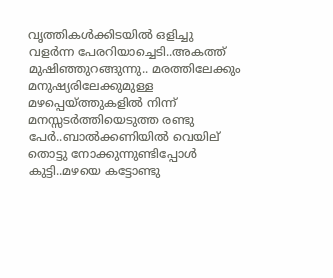വൃത്തികൾക്കിടയിൽ ഒളിച്ചു വളർന്ന പേരറിയാച്ചെടി..അകത്ത് മുഷിഞ്ഞുറങ്ങുന്നു.. മരത്തിലേക്കും മനുഷ്യരിലേക്കുമുള്ള മഴപ്പെയ്ത്തുകളിൽ നിന്ന് മനസ്സടർത്തിയെടുത്ത രണ്ടു പേർ..ബാൽക്കണിയിൽ വെയില് തൊട്ടു നോക്കുന്നുണ്ടിപ്പോൾ കുട്ടി..മഴയെ കട്ടോണ്ടു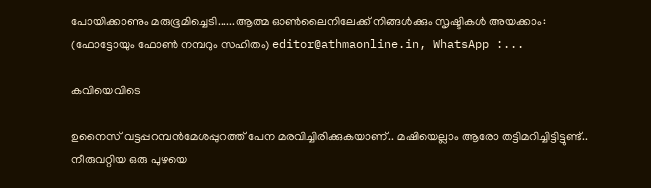പോയിക്കാണും മരുഭൂമിച്ചെടി......ആത്മ ഓൺലൈനിലേക്ക് നിങ്ങൾക്കും സൃഷ്ടികൾ അയക്കാം: (ഫോട്ടോയും ഫോണ്‍ നമ്പറും സഹിതം) editor@athmaonline.in, WhatsApp :...

കവിയെവിടെ

ഉനൈസ് വട്ടപ്പറമ്പൻമേശപ്പുറത്ത് പേന മരവിച്ചിരിക്കുകയാണ്.. മഷിയെല്ലാം ആരോ തട്ടിമറിച്ചിട്ടിട്ടുണ്ട്.. നീരുവറ്റിയ ഒരു പുഴയെ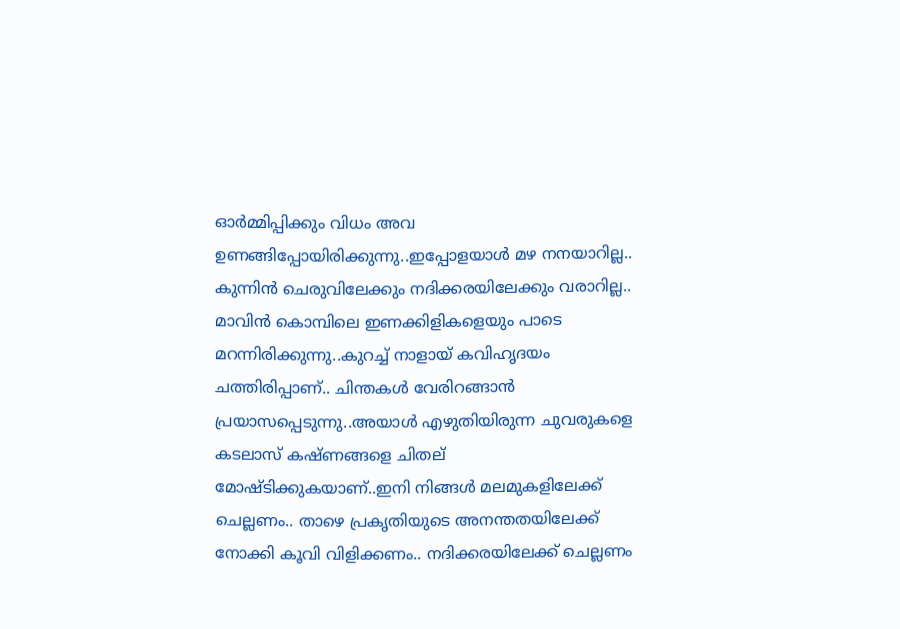ഓർമ്മിപ്പിക്കും വിധം അവ ഉണങ്ങിപ്പോയിരിക്കുന്നു..ഇപ്പോളയാൾ മഴ നനയാറില്ല.. കുന്നിൻ ചെരുവിലേക്കും നദിക്കരയിലേക്കും വരാറില്ല.. മാവിൻ കൊമ്പിലെ ഇണക്കിളികളെയും പാടെ മറന്നിരിക്കുന്നു..കുറച്ച് നാളായ് കവിഹൃദയം ചത്തിരിപ്പാണ്.. ചിന്തകൾ വേരിറങ്ങാൻ പ്രയാസപ്പെടുന്നു..അയാൾ എഴുതിയിരുന്ന ചുവരുകളെ കടലാസ് കഷ്ണങ്ങളെ ചിതല് മോഷ്ടിക്കുകയാണ്..ഇനി നിങ്ങൾ മലമുകളിലേക്ക് ചെല്ലണം.. താഴെ പ്രകൃതിയുടെ അനന്തതയിലേക്ക് നോക്കി കൂവി വിളിക്കണം.. നദിക്കരയിലേക്ക് ചെല്ലണം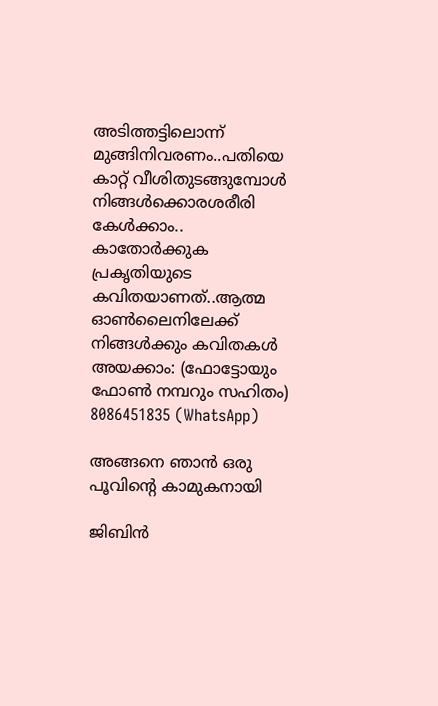അടിത്തട്ടിലൊന്ന് മുങ്ങിനിവരണം..പതിയെ കാറ്റ് വീശിതുടങ്ങുമ്പോൾ നിങ്ങൾക്കൊരശരീരി കേൾക്കാം.. കാതോർക്കുക പ്രകൃതിയുടെ കവിതയാണത്..ആത്മ ഓൺലൈനിലേക്ക് നിങ്ങൾക്കും കവിതകൾ അയക്കാം: (ഫോട്ടോയും ഫോണ്‍ നമ്പറും സഹിതം) 8086451835 (WhatsApp)

അങ്ങനെ ഞാൻ ഒരു പൂവിന്റെ കാമുകനായി

ജിബിന്‍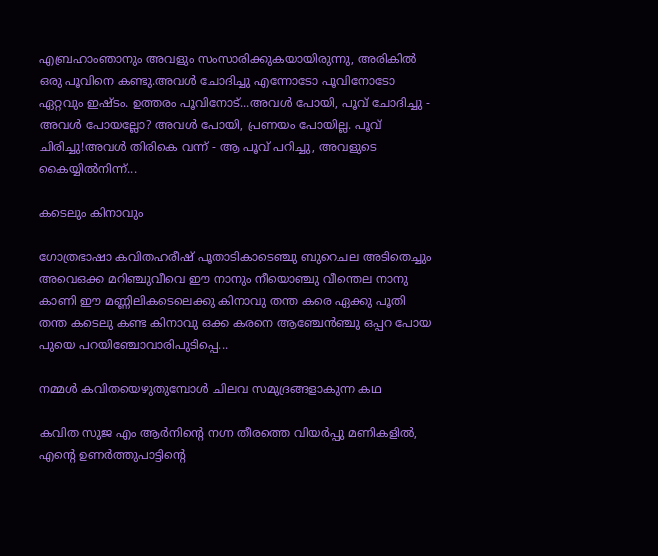എബ്രഹാംഞാനും അവളും സംസാരിക്കുകയായിരുന്നു, അരികിൽ ഒരു പൂവിനെ കണ്ടു.അവൾ ചോദിച്ചു എന്നോടോ പൂവിനോടോ ഏറ്റവും ഇഷ്ടം. ഉത്തരം പൂവിനോട്...അവൾ പോയി, പൂവ് ചോദിച്ചു - അവൾ പോയല്ലോ? അവൾ പോയി, പ്രണയം പോയില്ല. പൂവ് ചിരിച്ചു!അവൾ തിരികെ വന്ന് - ആ പൂവ് പറിച്ചു, അവളുടെ കൈയ്യിൽനിന്ന്...

കടെലും കിനാവും

ഗോത്രഭാഷാ കവിതഹരീഷ് പൂതാടികാടെഞ്ചു ബുറെചല അടിതെച്ചും അവെഒക്ക മറിഞ്ചുവീവെ ഈ നാനും നീയൊഞ്ചു വീന്തെല നാനു കാണി ഈ മണ്ണിലികടെലെക്കു കിനാവു തന്ത കരെ ഏക്കു പൂതി തന്ത കടെലു കണ്ട കിനാവു ഒക്ക കരനെ ആഞ്ചേൻഞ്ചു ഒപ്പറ പോയ പുയെ പറയിഞ്ചോവാരിപുടിപ്പെ...

നമ്മൾ കവിതയെഴുതുമ്പോൾ ചിലവ സമുദ്രങ്ങളാകുന്ന കഥ

കവിത സുജ എം ആർനിന്റെ നഗ്ന തീരത്തെ വിയർപ്പു മണികളിൽ, എന്റെ ഉണർത്തുപാട്ടിന്റെ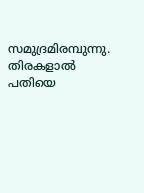സമുദ്രമിരമ്പുന്നു. തിരകളാൽ പതിയെ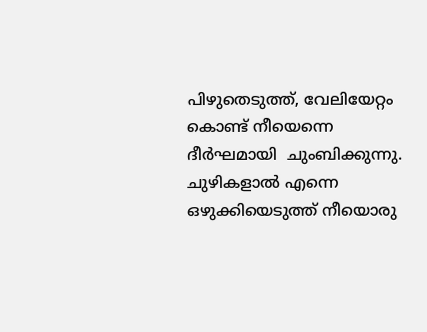പിഴുതെടുത്ത്, വേലിയേറ്റം കൊണ്ട് നീയെന്നെ ദീർഘമായി  ചുംബിക്കുന്നു. ചുഴികളാൽ എന്നെ ഒഴുക്കിയെടുത്ത് നീയൊരു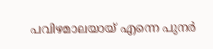പവിഴമാലയായ് എന്നെ പുനർ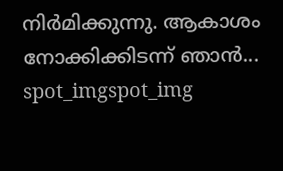നിർമിക്കുന്നു. ആകാശം നോക്കിക്കിടന്ന് ഞാൻ...
spot_imgspot_img